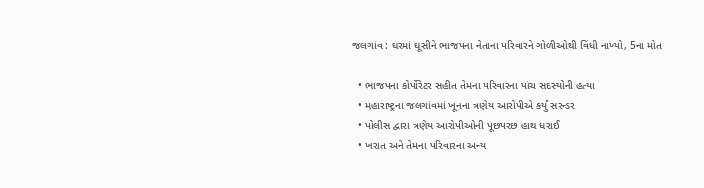જલગાંવ : ઘરમાં ઘૂસીને ભાજપના નેતાના પરિવારને ગોળીઓથી વિંધી નાખ્યો, 5ના મોત

  • ભાજપના કોર્પોરેટર સહીત તેમના પરિવારના પાંચ સદસ્યોની હત્યા
  • મહારાષ્ટ્રના જલગાંવમાં ખૂનના ત્રણેય આરોપીએ કર્યું સરન્ડર
  • પોલીસ દ્વારા ત્રણેય આરોપીઓની પૂછપરછ હાથ ધરાઈ
  • ખરાત અને તેમના પરિવારના અન્ય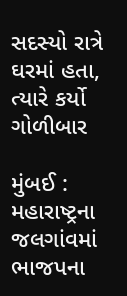સદસ્યો રાત્રે ઘરમાં હતા, ત્યારે કર્યો ગોળીબાર

મુંબઈ : મહારાષ્ટ્રના જલગાંવમાં ભાજપના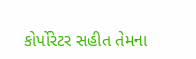કોર્પોરેટર સહીત તેમના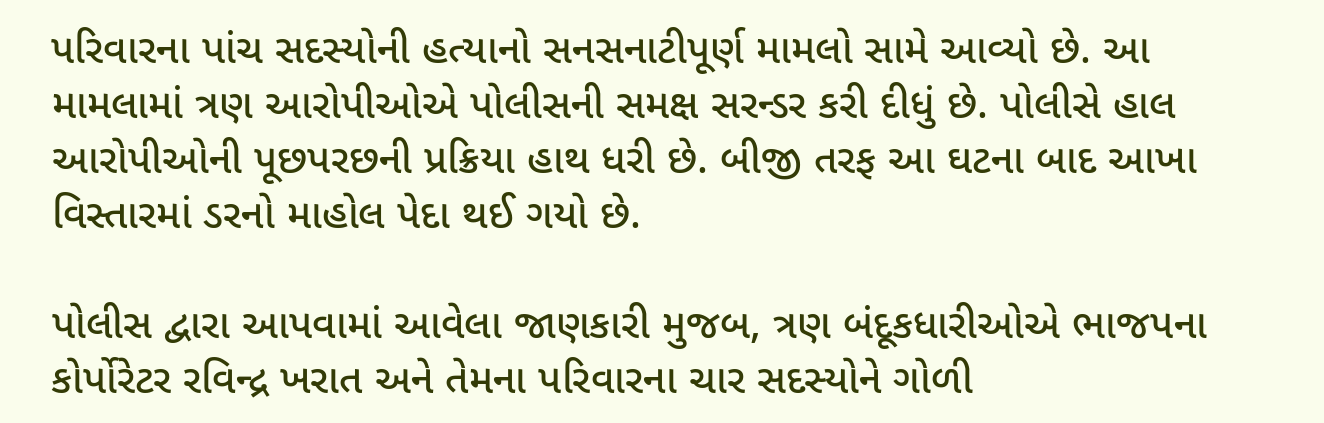પરિવારના પાંચ સદસ્યોની હત્યાનો સનસનાટીપૂર્ણ મામલો સામે આવ્યો છે. આ મામલામાં ત્રણ આરોપીઓએ પોલીસની સમક્ષ સરન્ડર કરી દીધું છે. પોલીસે હાલ આરોપીઓની પૂછપરછની પ્રક્રિયા હાથ ધરી છે. બીજી તરફ આ ઘટના બાદ આખા વિસ્તારમાં ડરનો માહોલ પેદા થઈ ગયો છે.

પોલીસ દ્વારા આપવામાં આવેલા જાણકારી મુજબ, ત્રણ બંદૂકધારીઓએ ભાજપના કોર્પોરેટર રવિન્દ્ર ખરાત અને તેમના પરિવારના ચાર સદસ્યોને ગોળી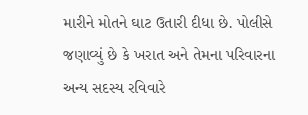મારીને મોતને ઘાટ ઉતારી દીધા છે. પોલીસે જણાવ્યું છે કે ખરાત અને તેમના પરિવારના અન્ય સદસ્ય રવિવારે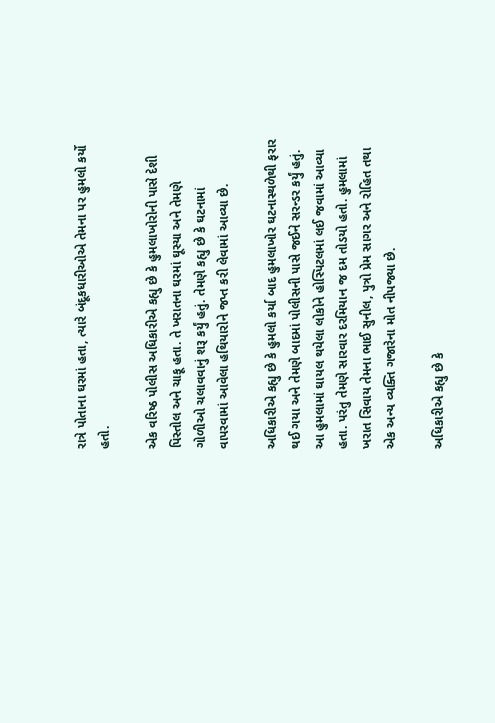રાત્રે પોતાના ઘરમાં હતા, ત્યારે બંદૂકધારીઓએ તેમના પર હુમલો કર્યો હતો.

એક વરિષ્ઠ પોલીસ અધિકારીએ કહ્યુ છે કે હુમલાખોરોની પાસે દેશી પિસ્તોલ અને ચાકૂ હતા. તે ખરાતના ઘરમાં ઘૂસ્યા અને તેમણે ગોળીઓ ચલાવવાનું શરૂ કર્યું હતું. તેમણે કહ્યુ છે કે ઘટનામાં વાપરવામાં આવેલા હથિયારોને જપ્ત કરી લેવામાં આવ્યા છે.

અધિકારીએ કહ્યુ છે કે હુમલો કર્યા બાદ હુમલાખોર ઘટનાસ્થળેથી ફરાર થઈ ગયા અને તેમણે બાદમાં પોલીસની પાસે જઈને સરન્ડર કર્યું હતું. આ હુમલામાં ઘાયલ થયેલા લોકોને હોસ્પિટલમાં લઈ જવામાં આવ્યા હતા. પરંતુ તેમણે સારવાર દરમિયાન જ દમ તોડયો હતો. હુમલામાં ખરાત સિવાય તેમના ભાઈ સુનીલ, પુત્રો પ્રેમ સાગર અને રોહિત તથા એક અન્ય વ્યક્તિ ગજારેના મોત નીપજ્યા છે.

અધિકારીએ કહ્યુ છે કે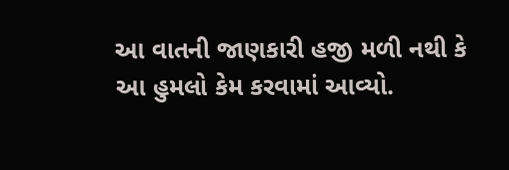આ વાતની જાણકારી હજી મળી નથી કે આ હુમલો કેમ કરવામાં આવ્યો.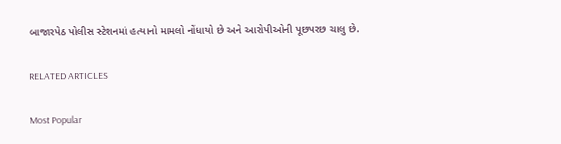બાજારપેઠ પોલીસ સ્ટેશનમાં હત્યાનો મામલો નોંધાયો છે અને આરોપીઓની પૂછપરછ ચાલુ છે.

RELATED ARTICLES

Most Popular